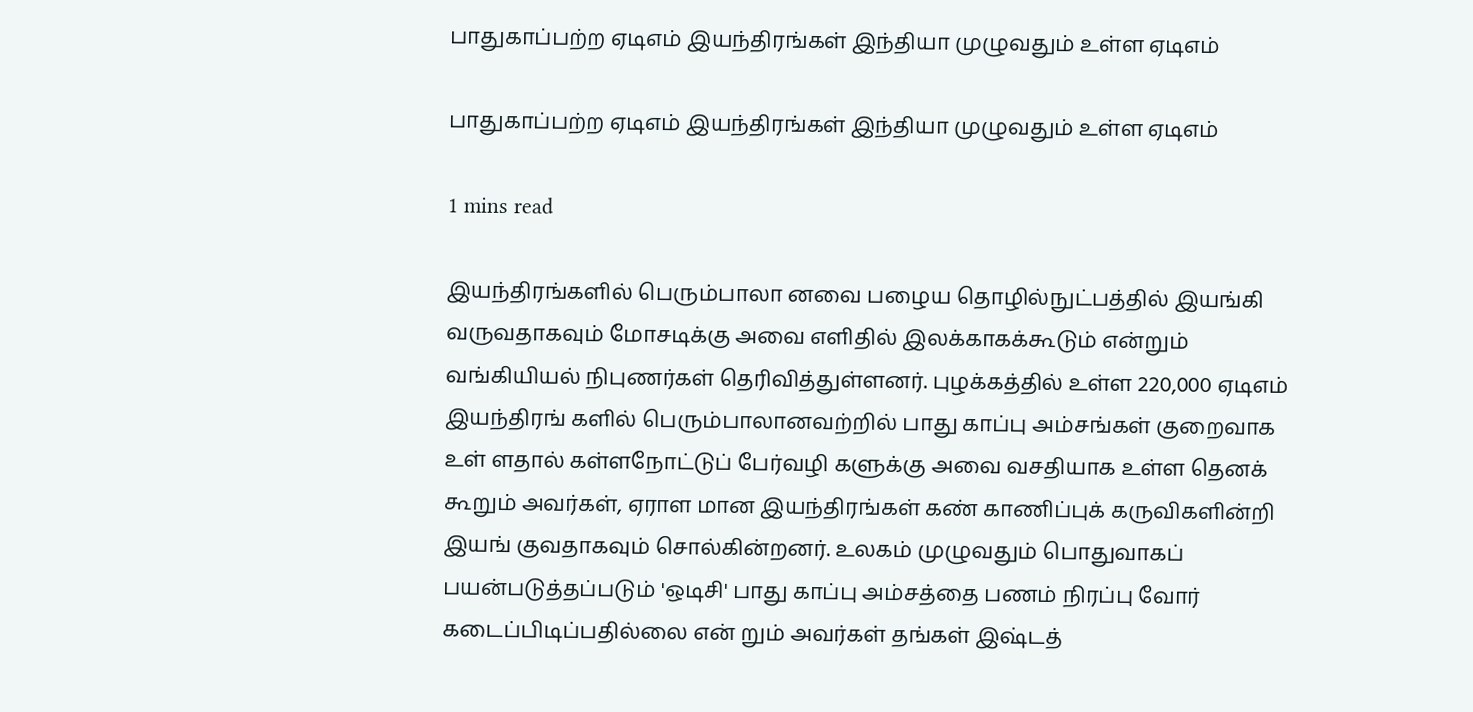பாதுகாப்பற்ற ஏடிஎம் இயந்திரங்கள் இந்தியா முழுவதும் உள்ள ஏடிஎம்

பாதுகாப்பற்ற ஏடிஎம் இயந்திரங்கள் இந்தியா முழுவதும் உள்ள ஏடிஎம்

1 mins read

இயந்திரங்களில் பெரும்பாலா னவை பழைய தொழில்நுட்பத்தில் இயங்கி வருவதாகவும் மோசடிக்கு அவை எளிதில் இலக்காகக்கூடும் என்றும் வங்கியியல் நிபுணர்கள் தெரிவித்துள்ளனர். புழக்கத்தில் உள்ள 220,000 ஏடிஎம் இயந்திரங் களில் பெரும்பாலானவற்றில் பாது காப்பு அம்சங்கள் குறைவாக உள் ளதால் கள்ளநோட்டுப் பேர்வழி களுக்கு அவை வசதியாக உள்ள தெனக் கூறும் அவர்கள், ஏராள மான இயந்திரங்கள் கண் காணிப்புக் கருவிகளின்றி இயங் குவதாகவும் சொல்கின்றனர். உலகம் முழுவதும் பொதுவாகப் பயன்படுத்தப்படும் 'ஒடிசி' பாது காப்பு அம்சத்தை பணம் நிரப்பு வோர் கடைப்பிடிப்பதில்லை என் றும் அவர்கள் தங்கள் இஷ்டத்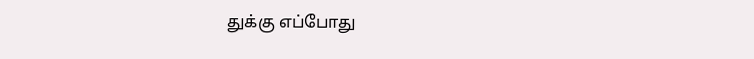துக்கு எப்போது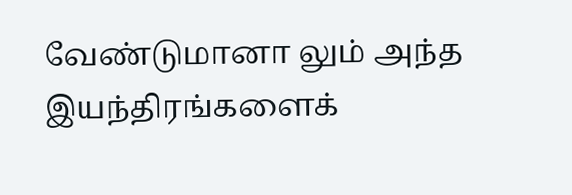வேண்டுமானா லும் அந்த இயந்திரங்களைக்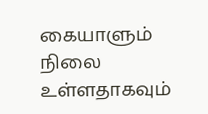கையாளும் நிலை உள்ளதாகவும்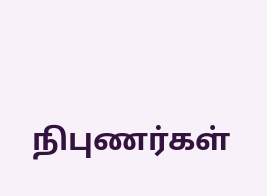நிபுணர்கள்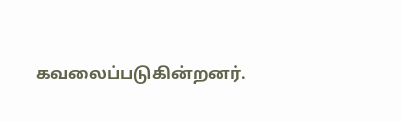கவலைப்படுகின்றனர்.